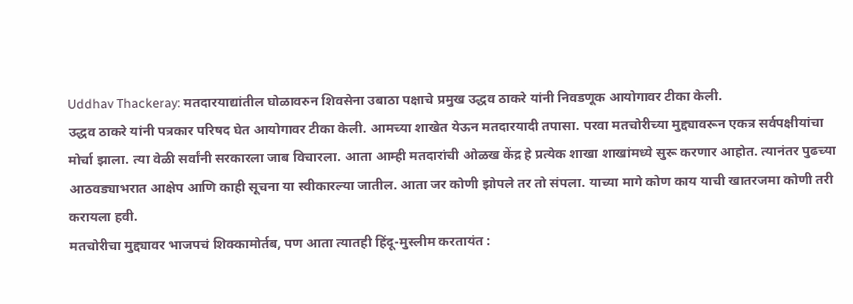Uddhav Thackeray: मतदारयाद्यांतील घोळावरुन शिवसेना उबाठा पक्षाचे प्रमुख उद्धव ठाकरे यांनी निवडणूक आयोगावर टीका केली.
उद्धव ठाकरे यांनी पत्रकार परिषद घेत आयोगावर टीका केली. आमच्या शाखेत येऊन मतदारयादी तपासा. परवा मतचोरीच्या मुद्द्यावरून एकत्र सर्वपक्षीयांचा मोर्चा झाला. त्या वेळी सर्वांनी सरकारला जाब विचारला. आता आम्ही मतदारांची ओळख केंद्र हे प्रत्येक शाखा शाखांमध्ये सुरू करणार आहोत. त्यानंतर पुढच्या आठवड्याभरात आक्षेप आणि काही सूचना या स्वीकारल्या जातील. आता जर कोणी झोपले तर तो संपला. याच्या मागे कोण काय याची खातरजमा कोणी तरी करायला हवी.
मतचोरीचा मुद्द्यावर भाजपचं शिक्कामोर्तब, पण आता त्यातही हिंदू-मुस्लीम करतायंत :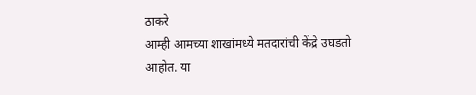ठाकरे
आम्ही आमच्या शाखांमध्ये मतदारांची केंद्रे उघडतो आहोत. या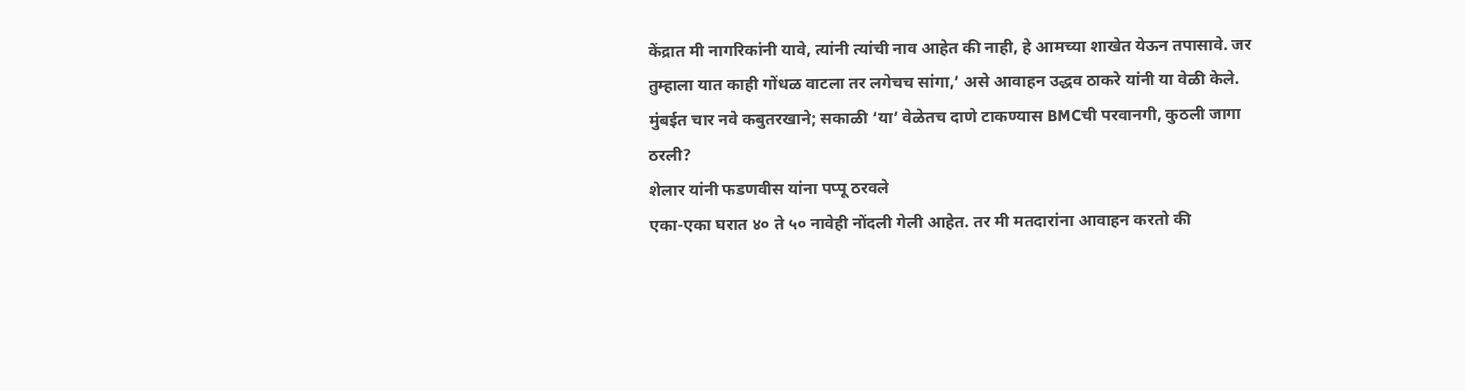केंद्रात मी नागरिकांनी यावे, त्यांनी त्यांची नाव आहेत की नाही, हे आमच्या शाखेत येऊन तपासावे. जर तुम्हाला यात काही गोंधळ वाटला तर लगेचच सांगा,’ असे आवाहन उद्धव ठाकरे यांनी या वेळी केले.
मुंबईत चार नवे कबुतरखाने; सकाळी ‘या’ वेळेतच दाणे टाकण्यास BMCची परवानगी, कुठली जागा ठरली?
शेलार यांनी फडणवीस यांना पप्पू ठरवले
एका-एका घरात ४० ते ५० नावेही नोंदली गेली आहेत. तर मी मतदारांना आवाहन करतो की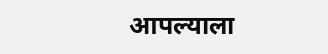आपल्याला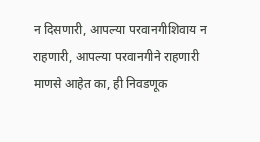न दिसणारी, आपल्या परवानगीशिवाय न राहणारी, आपल्या परवानगीने राहणारी माणसे आहेत का, ही निवडणूक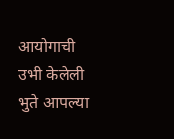आयोगाची उभी केलेली भुते आपल्या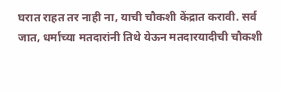घरात राहत तर नाही ना, याची चौकशी केंद्रात करावी. सर्व जात, धर्माच्या मतदारांनी तिथे येऊन मतदारयादीची चौकशी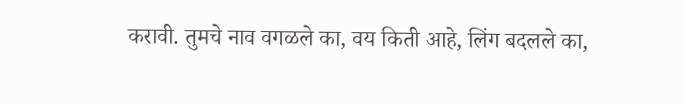करावी. तुमचे नाव वगळले का, वय किती आहे, लिंग बदलले का,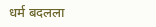धर्म बदलला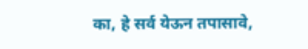का, हे सर्व येऊन तपासावे,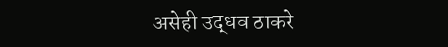असेही उद्धव ठाकरे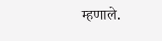म्हणाले.